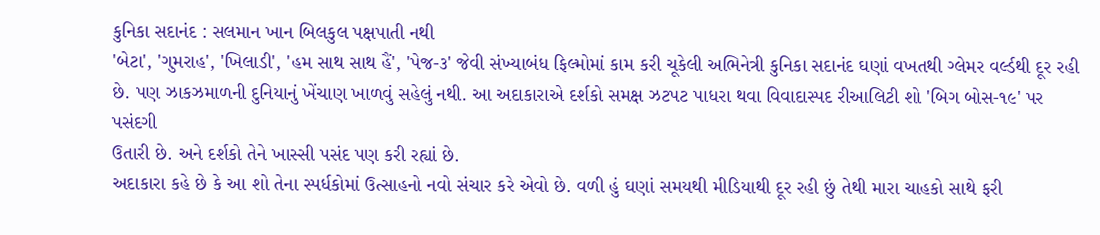કુનિકા સદાનંદ : સલમાન ખાન બિલકુલ પક્ષપાતી નથી
'બેટા', 'ગુમરાહ', 'ખિલાડી', 'હમ સાથ સાથ હૈં', 'પેજ-૩' જેવી સંખ્યાબંધ ફિલ્મોમાં કામ કરી ચૂકેલી અભિનેત્રી કુનિકા સદાનંદ ઘણાં વખતથી ગ્લેમર વર્લ્ડથી દૂર રહી છે. પણ ઝાકઝમાળની દુનિયાનું ખેંચાણ ખાળવું સહેલું નથી. આ અદાકારાએ દર્શકો સમક્ષ ઝટપટ પાધરા થવા વિવાદાસ્પદ રીઆલિટી શો 'બિગ બોસ-૧૯' પર પસંદગી
ઉતારી છે. અને દર્શકો તેને ખાસ્સી પસંદ પણ કરી રહ્યાં છે.
અદાકારા કહે છે કે આ શો તેના સ્પર્ધકોમાં ઉત્સાહનો નવો સંચાર કરે એવો છે. વળી હું ઘણાં સમયથી મીડિયાથી દૂર રહી છું તેથી મારા ચાહકો સાથે ફરી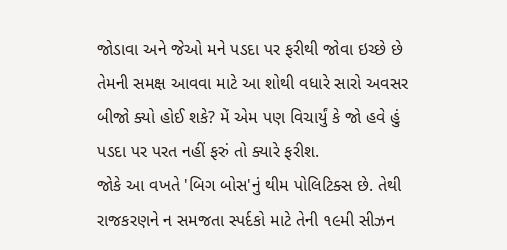જોડાવા અને જેઓ મને પડદા પર ફરીથી જોવા ઇચ્છે છે તેમની સમક્ષ આવવા માટે આ શોથી વધારે સારો અવસર બીજો ક્યો હોઈ શકે? મેં એમ પણ વિચાર્યું કે જો હવે હું પડદા પર પરત નહીં ફરું તો ક્યારે ફરીશ.
જોકે આ વખતે 'બિગ બોસ'નું થીમ પોલિટિક્સ છે. તેથી રાજકરણને ન સમજતા સ્પર્દકો માટે તેની ૧૯મી સીઝન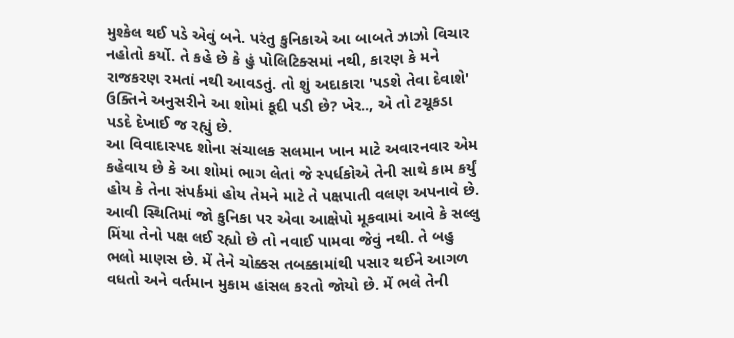મુશ્કેલ થઈ પડે એવું બને. પરંતુ કુનિકાએ આ બાબતે ઝાઝો વિચાર નહોતો કર્યો. તે કહે છે કે હું પોલિટિક્સમાં નથી, કારણ કે મને રાજકરણ રમતાં નથી આવડતું. તો શું અદાકારા 'પડશે તેવા દેવાશે' ઉક્તિને અનુસરીને આ શોમાં કૂદી પડી છે? ખેર.., એ તો ટચૂકડા પડદે દેખાઈ જ રહ્યું છે.
આ વિવાદાસ્પદ શોના સંચાલક સલમાન ખાન માટે અવારનવાર એમ કહેવાય છે કે આ શોમાં ભાગ લેતાં જે સ્પર્ધકોએ તેની સાથે કામ કર્યું હોય કે તેના સંપર્કમાં હોય તેમને માટે તે પક્ષપાતી વલણ અપનાવે છે. આવી સ્થિતિમાં જો કુનિકા પર એવા આક્ષેપો મૂકવામાં આવે કે સલ્લુ મિંયા તેનો પક્ષ લઈ રહ્યો છે તો નવાઈ પામવા જેવું નથી. તે બહુ ભલો માણસ છે. મેં તેને ચોક્કસ તબક્કામાંથી પસાર થઈને આગળ વધતો અને વર્તમાન મુકામ હાંસલ કરતો જોયો છે. મેં ભલે તેની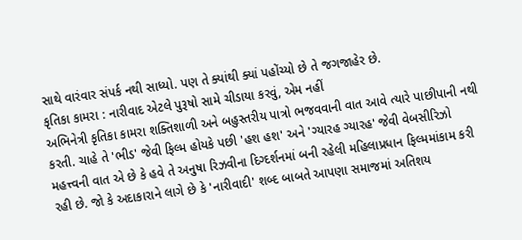સાથે વારંવાર સંપર્ક નથી સાધ્યો. પણ તે ક્યાંથી ક્યાં પહોંચ્યો છે તે જગજાહેર છે.
કૃતિકા કામરા : નારીવાદ એટલે પુરૂષો સામે ચીડાયા કરવું, એમ નહીં
અભિનેત્રી કૃતિકા કામરા શક્તિશાળી અને બહુસ્તરીય પાત્રો ભજવવાની વાત આવે ત્યારે પાછીપાની નથી કરતી. ચાહે તે 'ભીડ' જેવી ફિલ્મ હોયકે પછી 'હશ હશ' અને 'ગ્યારહ ગ્યારહ' જેવી વેબસીરિઝો મહત્ત્વની વાત એ છે કે હવે તે અનુષા રિઝવીના દિગ્દર્શનમાં બની રહેલી મહિલાપ્રધાન ફિલ્મમાંકામ કરી રહી છે. જો કે અદાકારાને લાગે છે કે 'નારીવાદી' શબ્દ બાબતે આપણા સમાજમાં અતિશય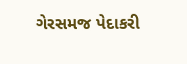ગેરસમજ પેદાકરી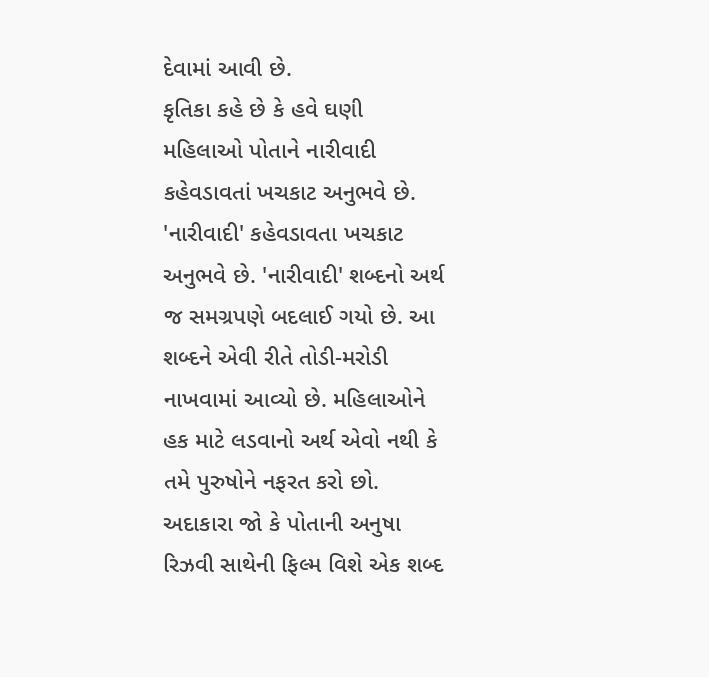દેવામાં આવી છે.
કૃતિકા કહે છે કે હવે ઘણી મહિલાઓ પોતાને નારીવાદી કહેવડાવતાં ખચકાટ અનુભવે છે. 'નારીવાદી' કહેવડાવતા ખચકાટ અનુભવે છે. 'નારીવાદી' શબ્દનો અર્થ જ સમગ્રપણે બદલાઈ ગયો છે. આ શબ્દને એવી રીતે તોડી-મરોડી નાખવામાં આવ્યો છે. મહિલાઓને હક માટે લડવાનો અર્થ એવો નથી કે તમે પુરુષોને નફરત કરો છો.
અદાકારા જો કે પોતાની અનુષા રિઝવી સાથેની ફિલ્મ વિશે એક શબ્દ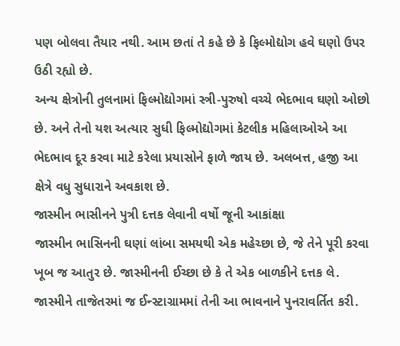પણ બોલવા તૈયાર નથી. આમ છતાં તે કહે છે કે ફિલ્મોદ્યોગ હવે ઘણો ઉપર ઉઠી રહ્યો છે.
અન્ય ક્ષેત્રોની તુલનામાં ફિલ્મોદ્યોગમાં સ્ત્રી-પુરુષો વચ્ચે ભેદભાવ ઘણો ઓછો છે. અને તેનો યશ અત્યાર સુધી ફિલ્મોદ્યોગમાં કેટલીક મહિલાઓએ આ ભેદભાવ દૂર કરવા માટે કરેલા પ્રયાસોને ફાળે જાય છે. અલબત્ત, હજી આ ક્ષેત્રે વધુ સુધારાને અવકાશ છે.
જાસ્મીન ભાસીનને પુત્રી દત્તક લેવાની વર્ષો જૂની આકાંક્ષા
જાસ્મીન ભાસિનની ઘણાં લાંબા સમયથી એક મહેચ્છા છે, જે તેને પૂરી કરવા ખૂબ જ આતુર છે. જાસ્મીનની ઈચ્છા છે કે તે એક બાળકીને દત્તક લે. જાસ્મીને તાજેતરમાં જ ઈન્સ્ટાગ્રામમાં તેની આ ભાવનાને પુનરાવર્તિત કરી.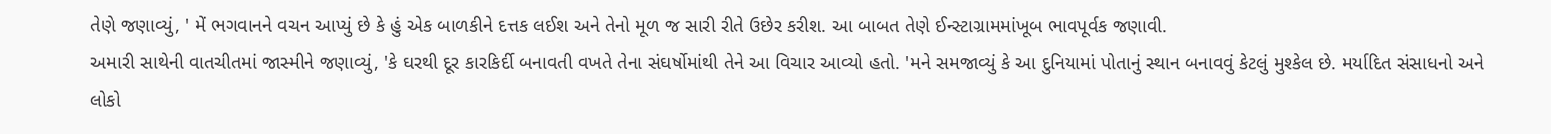તેણે જણાવ્યું, ' મેં ભગવાનને વચન આપ્યું છે કે હું એક બાળકીને દત્તક લઈશ અને તેનો મૂળ જ સારી રીતે ઉછેર કરીશ. આ બાબત તેણે ઈન્સ્ટાગ્રામમાંખૂબ ભાવપૂર્વક જણાવી.
અમારી સાથેની વાતચીતમાં જાસ્મીને જણાવ્યું, 'કે ઘરથી દૂર કારકિર્દી બનાવતી વખતે તેના સંઘર્ષોમાંથી તેને આ વિચાર આવ્યો હતો. 'મને સમજાવ્યું કે આ દુનિયામાં પોતાનું સ્થાન બનાવવું કેટલું મુશ્કેલ છે. મર્યાદિત સંસાધનો અને લોકો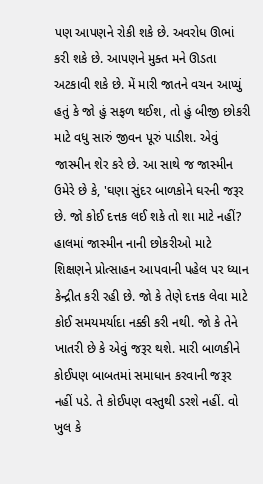પણ આપણને રોકી શકે છે. અવરોધ ઊભાં કરી શકે છે. આપણને મુક્ત મને ઊડતા અટકાવી શકે છે. મેં મારી જાતને વચન આપ્યું હતું કે જો હું સફળ થઈશ, તો હું બીજી છોકરી માટે વધુ સારું જીવન પૂરું પાડીશ. એવું જાસ્મીન શેર કરે છે. આ સાથે જ જાસ્મીન ઉમેરે છે કે, 'ઘણા સુંદર બાળકોને ઘરની જરૂર છે. જો કોઈ દત્તક લઈ શકે તો શા માટે નહીં?
હાલમાં જાસ્મીન નાની છોકરીઓ માટે શિક્ષણને પ્રોત્સાહન આપવાની પહેલ પર ધ્યાન કેન્દ્રીત કરી રહી છે. જો કે તેણે દત્તક લેવા માટે કોઈ સમયમર્યાદા નક્કી કરી નથી. જો કે તેને ખાતરી છે કે એવું જરૂર થશે. મારી બાળકીને કોઈપણ બાબતમાં સમાધાન કરવાની જરૂર નહીં પડે. તે કોઈપણ વસ્તુથી ડરશે નહીં. વો ખુલ કે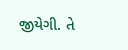જીયેગી. તે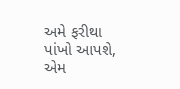અમે ફરીથા પાંખો આપશે, એમ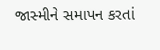જાસ્મીને સમાપન કરતાં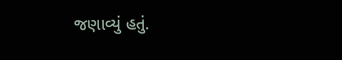જણાવ્યું હતું.